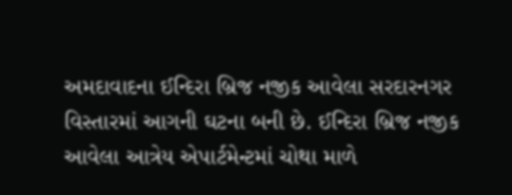અમદાવાદના ઈન્દિરા બ્રિજ નજીક આવેલા સરદારનગર વિસ્તારમાં આગની ઘટના બની છે. ઈન્દિરા બ્રિજ નજીક આવેલા આત્રેય એપાર્ટમેન્ટમાં ચોથા માળે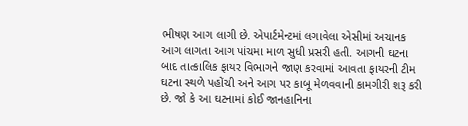ભીષણ આગ લાગી છે. એપાર્ટમેન્ટમાં લગાવેલા એસીમાં અચાનક આગ લાગતા આગ પાંચમા માળ સુધી પ્રસરી હતી. આગની ઘટના બાદ તાત્કાલિક ફાયર વિભાગને જાણ કરવામાં આવતા ફાયરની ટીમ ઘટના સ્થળે પહોંચી અને આગ પર કાબૂ મેળવવાની કામગીરી શરૂ કરી છે. જો કે આ ઘટનામાં કોઈ જાનહાનિના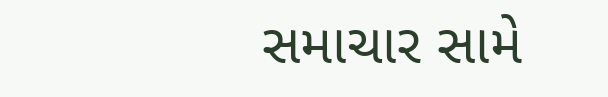સમાચાર સામે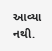આવ્યા નથી.